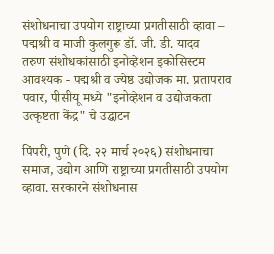संशोधनाचा उपयोग राष्ट्राच्या प्रगतीसाठी व्हावा – पद्मश्री व माजी कुलगुरू डॉ. जी. डी. यादव
तरुण संशोधकांसाठी इनोव्हेशन इकोसिस्टम आवश्यक - पद्मश्री व ज्येष्ठ उद्योजक मा. प्रतापराव पवार, पीसीयू मध्ये "इनोव्हेशन व उद्योजकता उत्कृष्टता केंद्र" चे उद्घाटन

पिंपरी, पुणे (दि. २२ मार्च २०२६) संशोधनाचा समाज, उद्योग आणि राष्ट्राच्या प्रगतीसाठी उपयोग व्हावा. सरकारने संशोधनास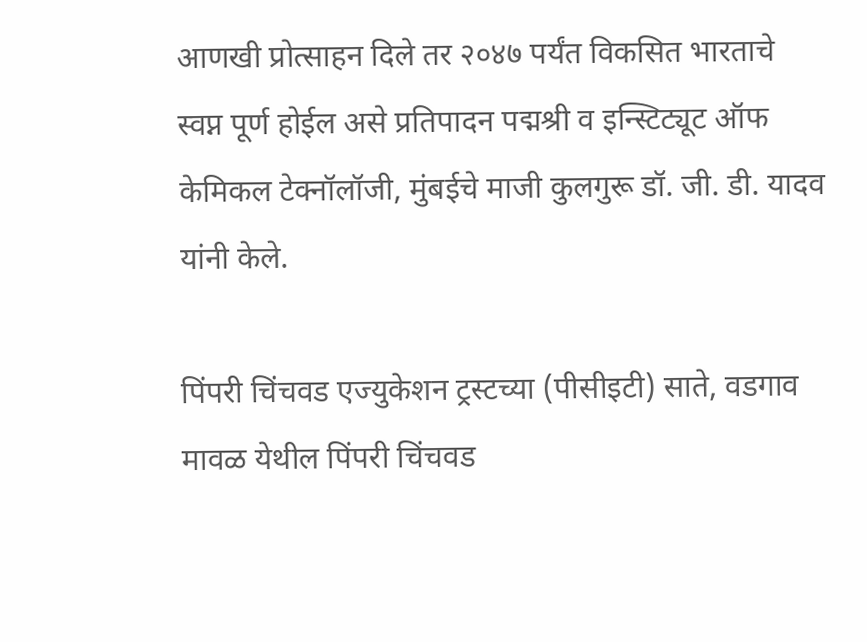आणखी प्रोत्साहन दिले तर २०४७ पर्यंत विकसित भारताचे स्वप्न पूर्ण होईल असे प्रतिपादन पद्मश्री व इन्स्टिट्यूट ऑफ केमिकल टेक्नॉलॉजी, मुंबईचे माजी कुलगुरू डॉ. जी. डी. यादव यांनी केले.

पिंपरी चिंचवड एज्युकेशन ट्रस्टच्या (पीसीइटी) साते, वडगाव मावळ येथील पिंपरी चिंचवड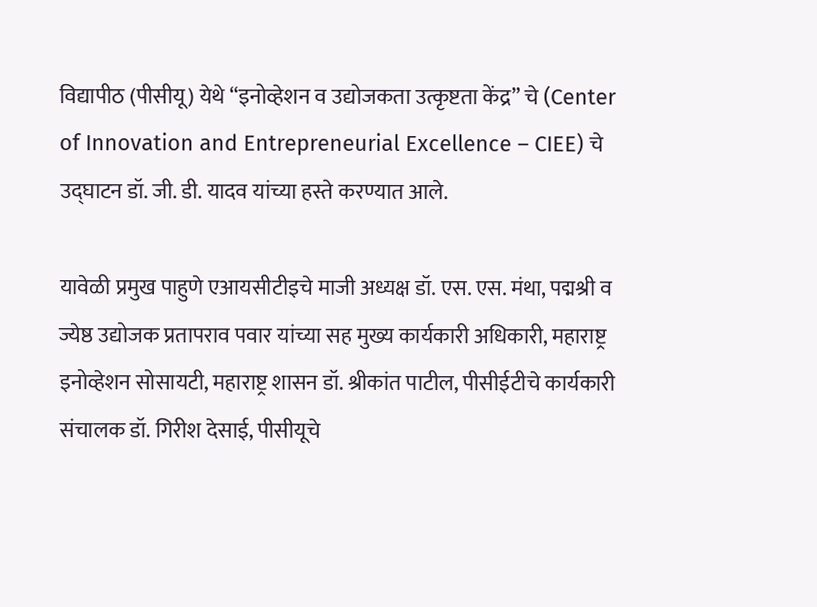विद्यापीठ (पीसीयू) येथे “इनोव्हेशन व उद्योजकता उत्कृष्टता केंद्र” चे (Center of Innovation and Entrepreneurial Excellence – CIEE) चे उद्घाटन डॉ. जी. डी. यादव यांच्या हस्ते करण्यात आले.

यावेळी प्रमुख पाहुणे एआयसीटीइचे माजी अध्यक्ष डॉ. एस. एस. मंथा, पद्मश्री व ज्येष्ठ उद्योजक प्रतापराव पवार यांच्या सह मुख्य कार्यकारी अधिकारी, महाराष्ट्र इनोव्हेशन सोसायटी, महाराष्ट्र शासन डॉ. श्रीकांत पाटील, पीसीईटीचे कार्यकारी संचालक डॉ. गिरीश देसाई, पीसीयूचे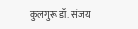कुलगुरू डॉ. संजय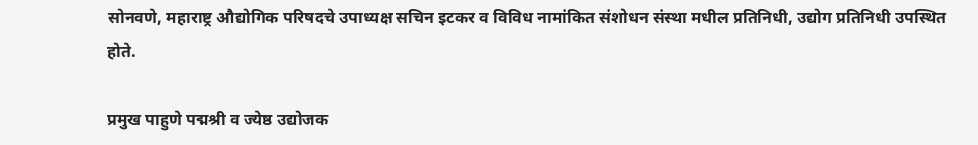सोनवणे, महाराष्ट्र औद्योगिक परिषदचे उपाध्यक्ष सचिन इटकर व विविध नामांकित संशोधन संस्था मधील प्रतिनिधी, उद्योग प्रतिनिधी उपस्थित होते.

प्रमुख पाहुणे पद्मश्री व ज्येष्ठ उद्योजक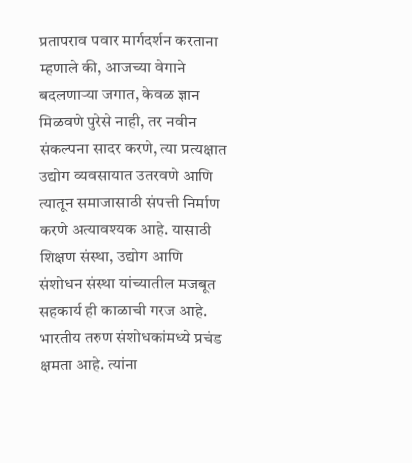प्रतापराव पवार मार्गदर्शन करताना म्हणाले की, आजच्या वेगाने बदलणाऱ्या जगात, केवळ ज्ञान मिळवणे पुरेसे नाही, तर नवीन संकल्पना सादर करणे, त्या प्रत्यक्षात उद्योग व्यवसायात उतरवणे आणि त्यातून समाजासाठी संपत्ती निर्माण करणे अत्यावश्यक आहे. यासाठी शिक्षण संस्था, उद्योग आणि संशोधन संस्था यांच्यातील मजबूत सहकार्य ही काळाची गरज आहे. भारतीय तरुण संशोधकांमध्ये प्रचंड क्षमता आहे. त्यांना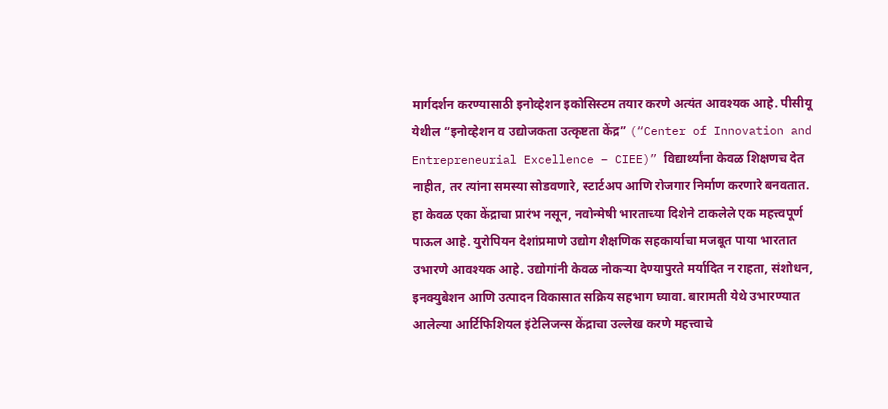मार्गदर्शन करण्यासाठी इनोव्हेशन इकोसिस्टम तयार करणे अत्यंत आवश्यक आहे. पीसीयू येथील “इनोव्हेशन व उद्योजकता उत्कृष्टता केंद्र” (“Center of Innovation and Entrepreneurial Excellence – CIEE)” विद्यार्थ्यांना केवळ शिक्षणच देत नाहीत, तर त्यांना समस्या सोडवणारे, स्टार्टअप आणि रोजगार निर्माण करणारे बनवतात.
हा केवळ एका केंद्राचा प्रारंभ नसून, नवोन्मेषी भारताच्या दिशेने टाकलेले एक महत्त्वपूर्ण पाऊल आहे. युरोपियन देशांप्रमाणे उद्योग शैक्षणिक सहकार्याचा मजबूत पाया भारतात उभारणे आवश्यक आहे. उद्योगांनी केवळ नोकऱ्या देण्यापुरते मर्यादित न राहता, संशोधन, इनक्युबेशन आणि उत्पादन विकासात सक्रिय सहभाग घ्यावा. बारामती येथे उभारण्यात आलेल्या आर्टिफिशियल इंटेलिजन्स केंद्राचा उल्लेख करणे महत्त्वाचे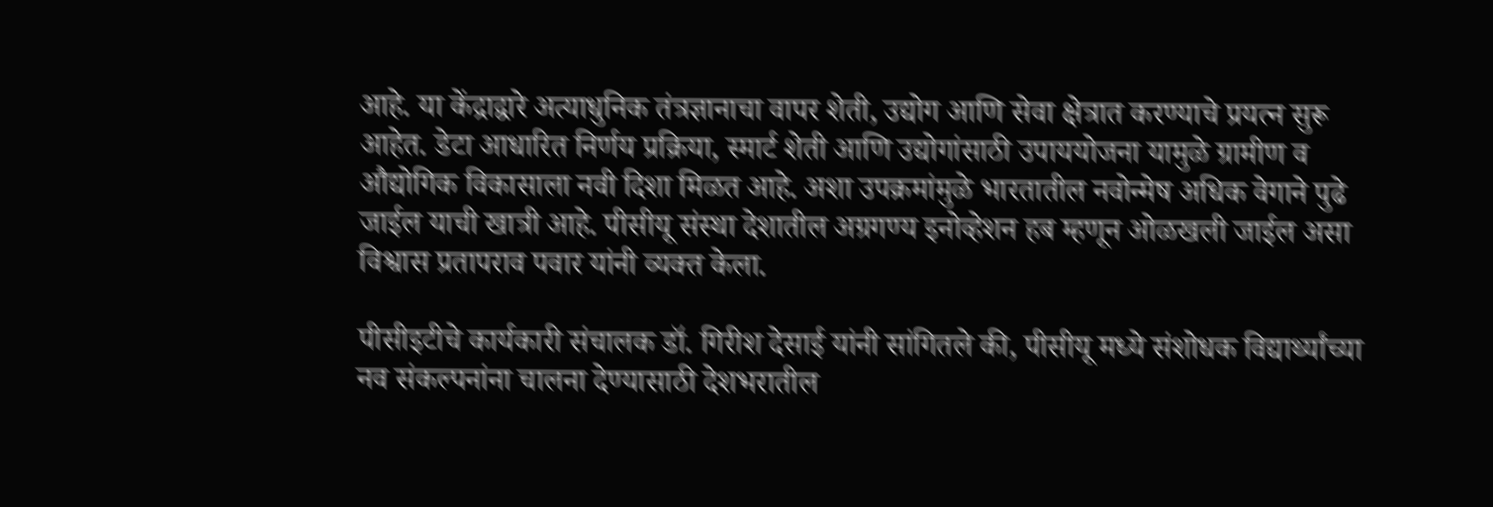आहे. या केंद्राद्वारे अत्याधुनिक तंत्रज्ञानाचा वापर शेती, उद्योग आणि सेवा क्षेत्रात करण्याचे प्रयत्न सुरू आहेत. डेटा आधारित निर्णय प्रक्रिया, स्मार्ट शेती आणि उद्योगांसाठी उपाययोजना यामुळे ग्रामीण व औद्योगिक विकासाला नवी दिशा मिळत आहे. अशा उपक्रमांमुळे भारतातील नवोन्मेष अधिक वेगाने पुढे जाईल याची खात्री आहे. पीसीयू संस्था देशातील अग्रगण्य इनोव्हेशन हब म्हणून ओळखली जाईल असा विश्वास प्रतापराव पवार यांनी व्यक्त केला.

पीसीइटीचे कार्यकारी संचालक डॉ. गिरीश देसाई यांनी सांगितले की, पीसीयू मध्ये संशोधक विद्यार्थ्यांच्या नव संकल्पनांना चालना देण्यासाठी देशभरातील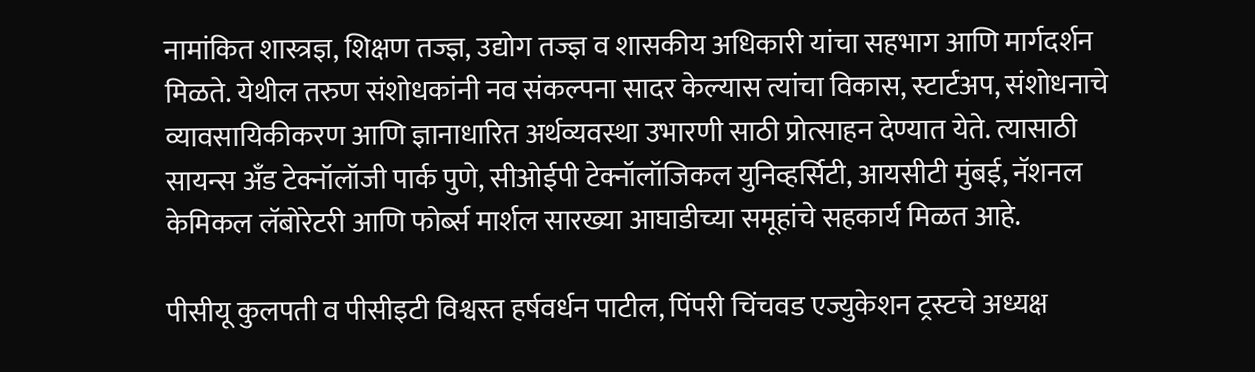नामांकित शास्त्रज्ञ, शिक्षण तज्ज्ञ, उद्योग तज्ज्ञ व शासकीय अधिकारी यांचा सहभाग आणि मार्गदर्शन मिळते. येथील तरुण संशोधकांनी नव संकल्पना सादर केल्यास त्यांचा विकास, स्टार्टअप, संशोधनाचे व्यावसायिकीकरण आणि ज्ञानाधारित अर्थव्यवस्था उभारणी साठी प्रोत्साहन देण्यात येते. त्यासाठी सायन्स अँड टेक्नॉलॉजी पार्क पुणे, सीओईपी टेक्नॉलॉजिकल युनिव्हर्सिटी, आयसीटी मुंबई, नॅशनल केमिकल लॅबोरेटरी आणि फोर्ब्स मार्शल सारख्या आघाडीच्या समूहांचे सहकार्य मिळत आहे.

पीसीयू कुलपती व पीसीइटी विश्वस्त हर्षवर्धन पाटील, पिंपरी चिंचवड एज्युकेशन ट्रस्टचे अध्यक्ष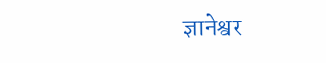ज्ञानेश्वर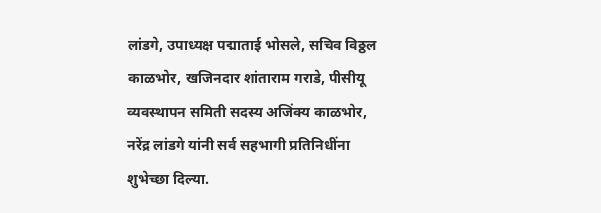लांडगे, उपाध्यक्ष पद्माताई भोसले, सचिव विठ्ठल काळभोर, खजिनदार शांताराम गराडे, पीसीयू व्यवस्थापन समिती सदस्य अजिंक्य काळभोर, नरेंद्र लांडगे यांनी सर्व सहभागी प्रतिनिधींना शुभेच्छा दिल्या.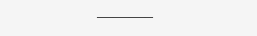———–